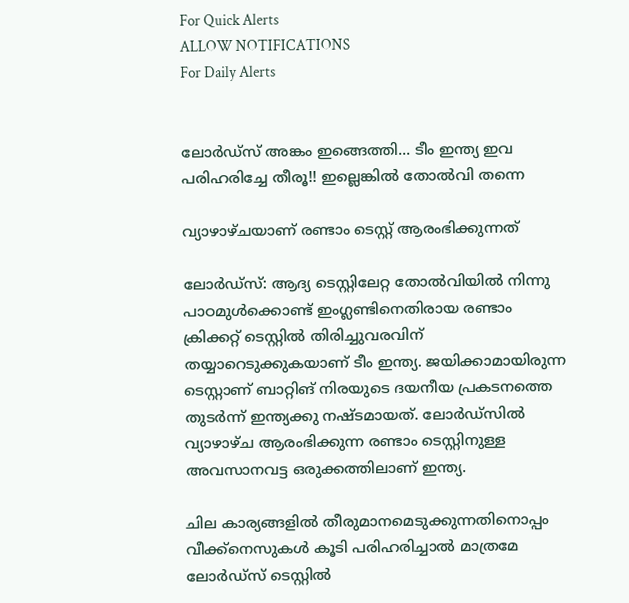For Quick Alerts
ALLOW NOTIFICATIONS
For Daily Alerts


ലോര്‍ഡ്‌സ് അങ്കം ഇങ്ങെത്തി... ടീം ഇന്ത്യ ഇവ പരിഹരിച്ചേ തീരൂ!! ഇല്ലെങ്കില്‍ തോല്‍വി തന്നെ

വ്യാഴാഴ്ചയാണ് രണ്ടാം ടെസ്റ്റ് ആരംഭിക്കുന്നത്

ലോര്‍ഡ്‌സ്: ആദ്യ ടെസ്റ്റിലേറ്റ തോല്‍വിയില്‍ നിന്നു പാഠമുള്‍ക്കൊണ്ട് ഇംഗ്ലണ്ടിനെതിരായ രണ്ടാം ക്രിക്കറ്റ് ടെസ്റ്റില്‍ തിരിച്ചുവരവിന് തയ്യാറെടുക്കുകയാണ് ടീം ഇന്ത്യ. ജയിക്കാമായിരുന്ന ടെസ്റ്റാണ് ബാറ്റിങ് നിരയുടെ ദയനീയ പ്രകടനത്തെ തുടര്‍ന്ന് ഇന്ത്യക്കു നഷ്ടമായത്. ലോര്‍ഡ്‌സില്‍ വ്യാഴാഴ്ച ആരംഭിക്കുന്ന രണ്ടാം ടെസ്റ്റിനുള്ള അവസാനവട്ട ഒരുക്കത്തിലാണ് ഇന്ത്യ.

ചില കാര്യങ്ങളില്‍ തീരുമാനമെടുക്കുന്നതിനൊപ്പം വീക്ക്‌നെസുകള്‍ കൂടി പരിഹരിച്ചാല്‍ മാത്രമേ ലോര്‍ഡ്‌സ് ടെസ്റ്റില്‍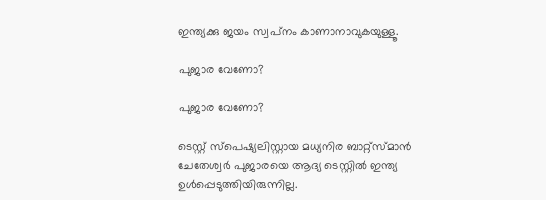ഇന്ത്യക്കു ജയം സ്വപ്‌നം കാണാനാവുകയുള്ളൂ.

പുജാര വേണോ?

പുജാര വേണോ?

ടെസ്റ്റ് സ്‌പെഷ്യലിസ്റ്റായ മധ്യനിര ബാറ്റ്‌സ്മാന്‍ ചേതേശ്വര്‍ പുജാരയെ ആദ്യ ടെസ്റ്റില്‍ ഇന്ത്യ ഉള്‍പ്പെടുത്തിയിരുന്നില്ല.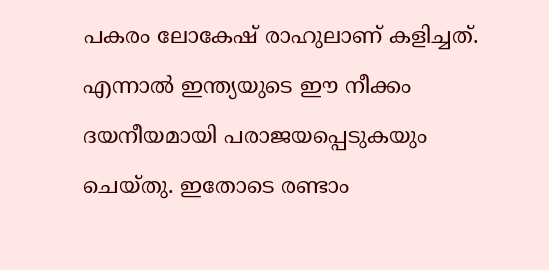പകരം ലോകേഷ് രാഹുലാണ് കളിച്ചത്. എന്നാല്‍ ഇന്ത്യയുടെ ഈ നീക്കം ദയനീയമായി പരാജയപ്പെടുകയും ചെയ്തു. ഇതോടെ രണ്ടാം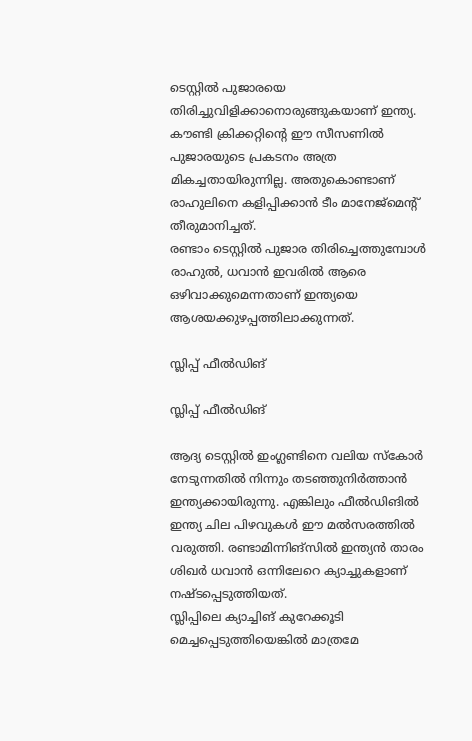ടെസ്റ്റില്‍ പുജാരയെ തിരിച്ചുവിളിക്കാനൊരുങ്ങുകയാണ് ഇന്ത്യ.
കൗണ്ടി ക്രിക്കറ്റിന്റെ ഈ സീസണില്‍ പുജാരയുടെ പ്രകടനം അത്ര മികച്ചതായിരുന്നില്ല. അതുകൊണ്ടാണ് രാഹുലിനെ കളിപ്പിക്കാന്‍ ടീം മാനേജ്‌മെന്റ് തീരുമാനിച്ചത്.
രണ്ടാം ടെസ്റ്റില്‍ പുജാര തിരിച്ചെത്തുമ്പോള്‍ രാഹുല്‍, ധവാന്‍ ഇവരില്‍ ആരെ ഒഴിവാക്കുമെന്നതാണ് ഇന്ത്യയെ ആശയക്കുഴപ്പത്തിലാക്കുന്നത്.

സ്ലിപ്പ് ഫീല്‍ഡിങ്

സ്ലിപ്പ് ഫീല്‍ഡിങ്

ആദ്യ ടെസ്റ്റില്‍ ഇംഗ്ലണ്ടിനെ വലിയ സ്‌കോര്‍ നേടുന്നതില്‍ നിന്നും തടഞ്ഞുനിര്‍ത്താന്‍ ഇന്ത്യക്കായിരുന്നു. എങ്കിലും ഫീല്‍ഡിങില്‍ ഇന്ത്യ ചില പിഴവുകള്‍ ഈ മല്‍സരത്തില്‍ വരുത്തി. രണ്ടാമിന്നിങ്‌സില്‍ ഇന്ത്യന്‍ താരം ശിഖര്‍ ധവാന്‍ ഒന്നിലേറെ ക്യാച്ചുകളാണ് നഷ്ടപ്പെടുത്തിയത്.
സ്ലിപ്പിലെ ക്യാച്ചിങ് കുറേക്കൂടി മെച്ചപ്പെടുത്തിയെങ്കില്‍ മാത്രമേ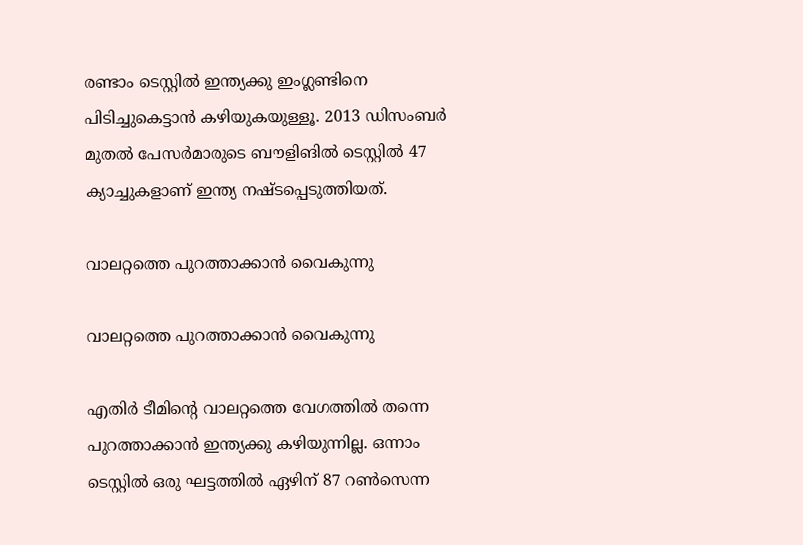രണ്ടാം ടെസ്റ്റില്‍ ഇന്ത്യക്കു ഇംഗ്ലണ്ടിനെ പിടിച്ചുകെട്ടാന്‍ കഴിയുകയുള്ളൂ. 2013 ഡിസംബര്‍ മുതല്‍ പേസര്‍മാരുടെ ബൗളിങില്‍ ടെസ്റ്റില്‍ 47 ക്യാച്ചുകളാണ് ഇന്ത്യ നഷ്ടപ്പെടുത്തിയത്.

വാലറ്റത്തെ പുറത്താക്കാന്‍ വൈകുന്നു

വാലറ്റത്തെ പുറത്താക്കാന്‍ വൈകുന്നു

എതിര്‍ ടീമിന്റെ വാലറ്റത്തെ വേഗത്തില്‍ തന്നെ പുറത്താക്കാന്‍ ഇന്ത്യക്കു കഴിയുന്നില്ല. ഒന്നാം ടെസ്റ്റില്‍ ഒരു ഘട്ടത്തില്‍ ഏഴിന് 87 റണ്‍സെന്ന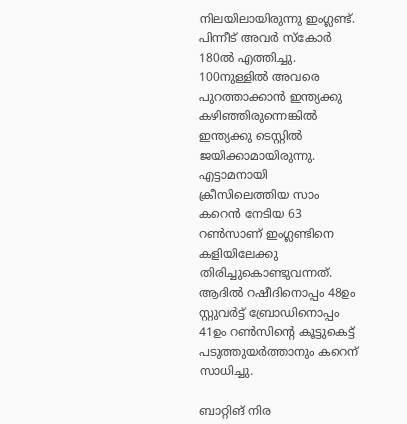നിലയിലായിരുന്നു ഇംഗ്ലണ്ട്. പിന്നീട് അവര്‍ സ്‌കോര്‍ 180ല്‍ എത്തിച്ചു. 100നുള്ളില്‍ അവരെ പുറത്താക്കാന്‍ ഇന്ത്യക്കു കഴിഞ്ഞിരുന്നെങ്കില്‍ ഇന്ത്യക്കു ടെസ്റ്റില്‍ ജയിക്കാമായിരുന്നു.
എട്ടാമനായി ക്രീസിലെത്തിയ സാം കറെന്‍ നേടിയ 63 റണ്‍സാണ് ഇംഗ്ലണ്ടിനെ കളിയിലേക്കു തിരിച്ചുകൊണ്ടുവന്നത്. ആദില്‍ റഷീദിനൊപ്പം 48ഉം സ്റ്റുവര്‍ട്ട് ബ്രോഡിനൊപ്പം 41ഉം റണ്‍സിന്റെ കൂട്ടുകെട്ട് പടുത്തുയര്‍ത്താനും കറെന് സാധിച്ചു.

ബാറ്റിങ് നിര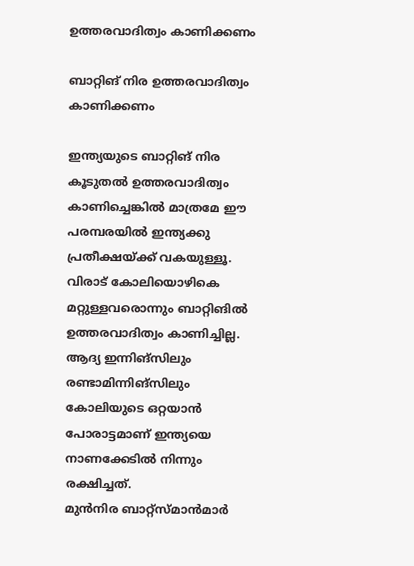ഉത്തരവാദിത്വം കാണിക്കണം

ബാറ്റിങ് നിര ഉത്തരവാദിത്വം കാണിക്കണം

ഇന്ത്യയുടെ ബാറ്റിങ് നിര കൂടുതല്‍ ഉത്തരവാദിത്വം കാണിച്ചെങ്കില്‍ മാത്രമേ ഈ പരമ്പരയില്‍ ഇന്ത്യക്കു പ്രതീക്ഷയ്ക്ക് വകയുള്ളൂ. വിരാട് കോലിയൊഴികെ മറ്റുള്ളവരൊന്നും ബാറ്റിങില്‍ ഉത്തരവാദിത്വം കാണിച്ചില്ല. ആദ്യ ഇന്നിങ്‌സിലും രണ്ടാമിന്നിങ്‌സിലും കോലിയുടെ ഒറ്റയാന്‍ പോരാട്ടമാണ് ഇന്ത്യയെ നാണക്കേടില്‍ നിന്നും രക്ഷിച്ചത്.
മുന്‍നിര ബാറ്റ്‌സ്മാന്‍മാര്‍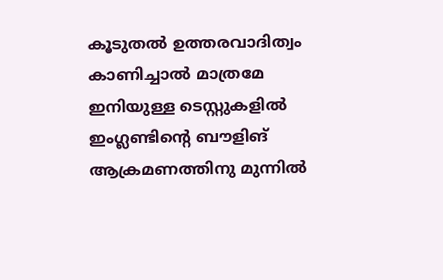കൂടുതല്‍ ഉത്തരവാദിത്വം കാണിച്ചാല്‍ മാത്രമേ ഇനിയുള്ള ടെസ്റ്റുകളില്‍ ഇംഗ്ലണ്ടിന്റെ ബൗളിങ് ആക്രമണത്തിനു മുന്നില്‍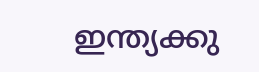ഇന്ത്യക്കു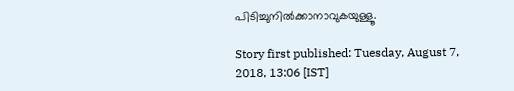പിടിച്ചുനില്‍ക്കാനാവുകയുള്ളൂ.

Story first published: Tuesday, August 7, 2018, 13:06 [IST]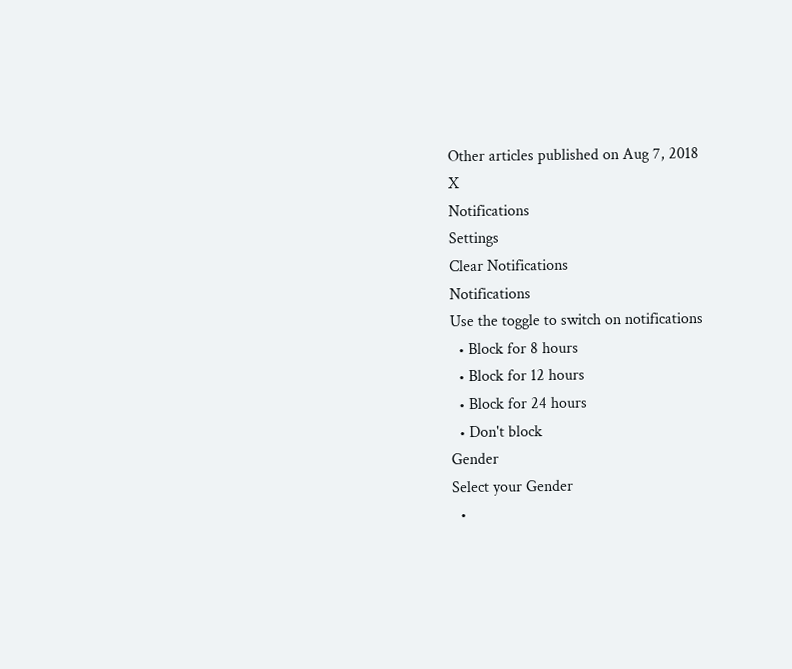Other articles published on Aug 7, 2018
X
Notifications
Settings
Clear Notifications
Notifications
Use the toggle to switch on notifications
  • Block for 8 hours
  • Block for 12 hours
  • Block for 24 hours
  • Don't block
Gender
Select your Gender
  •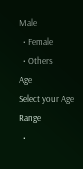Male
  • Female
  • Others
Age
Select your Age Range
  •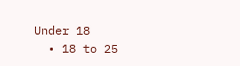Under 18
  • 18 to 25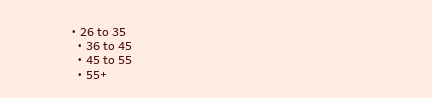• 26 to 35
  • 36 to 45
  • 45 to 55
  • 55+